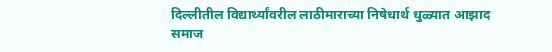दिल्लीतील विद्यार्थ्यांवरील लाठीमाराच्या निषेधार्थ धुळ्यात आझाद समाज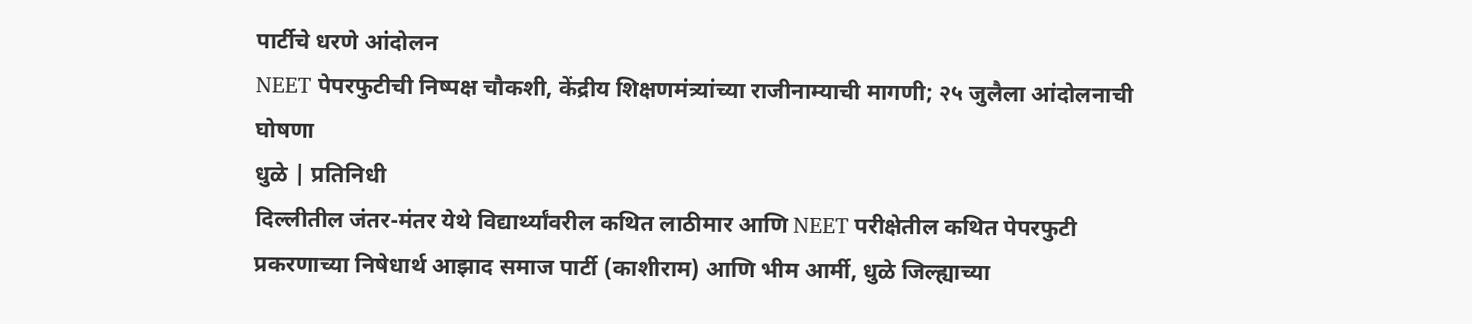पार्टीचे धरणे आंदोलन
NEET पेपरफुटीची निष्पक्ष चौकशी, केंद्रीय शिक्षणमंत्र्यांच्या राजीनाम्याची मागणी; २५ जुलैला आंदोलनाची घोषणा
धुळे | प्रतिनिधी
दिल्लीतील जंतर-मंतर येथे विद्यार्थ्यांवरील कथित लाठीमार आणि NEET परीक्षेतील कथित पेपरफुटी प्रकरणाच्या निषेधार्थ आझाद समाज पार्टी (काशीराम) आणि भीम आर्मी, धुळे जिल्ह्याच्या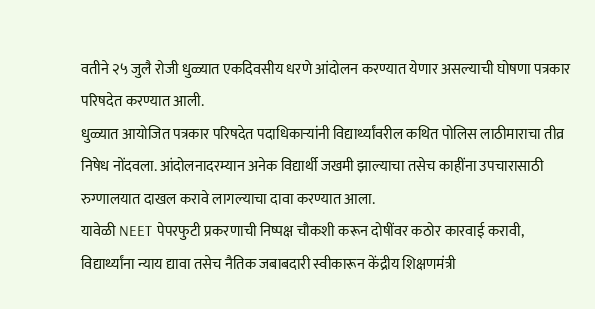वतीने २५ जुलै रोजी धुळ्यात एकदिवसीय धरणे आंदोलन करण्यात येणार असल्याची घोषणा पत्रकार परिषदेत करण्यात आली.
धुळ्यात आयोजित पत्रकार परिषदेत पदाधिकाऱ्यांनी विद्यार्थ्यांवरील कथित पोलिस लाठीमाराचा तीव्र निषेध नोंदवला. आंदोलनादरम्यान अनेक विद्यार्थी जखमी झाल्याचा तसेच काहींना उपचारासाठी रुग्णालयात दाखल करावे लागल्याचा दावा करण्यात आला.
यावेळी NEET पेपरफुटी प्रकरणाची निष्पक्ष चौकशी करून दोषींवर कठोर कारवाई करावी, विद्यार्थ्यांना न्याय द्यावा तसेच नैतिक जबाबदारी स्वीकारून केंद्रीय शिक्षणमंत्री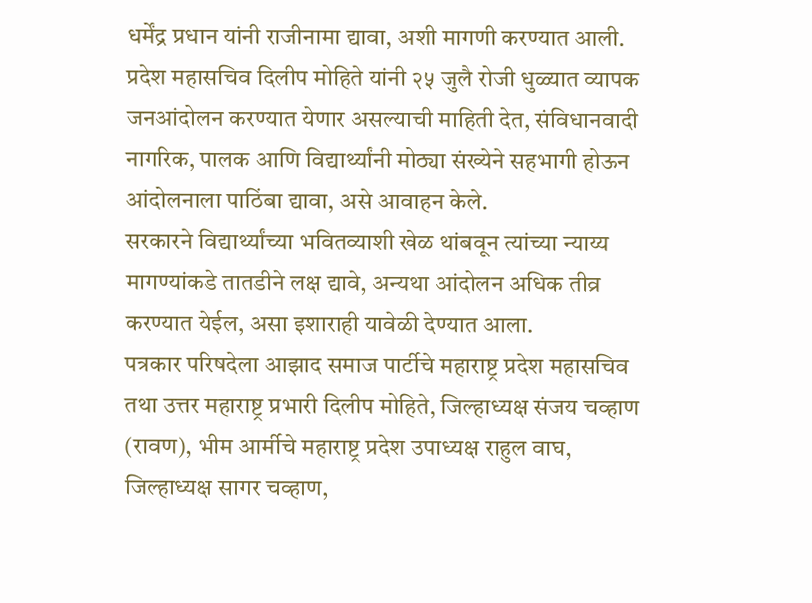धर्मेंद्र प्रधान यांनी राजीनामा द्यावा, अशी मागणी करण्यात आली.
प्रदेश महासचिव दिलीप मोहिते यांनी २५ जुलै रोजी धुळ्यात व्यापक जनआंदोलन करण्यात येणार असल्याची माहिती देत, संविधानवादी नागरिक, पालक आणि विद्यार्थ्यांनी मोठ्या संख्येने सहभागी होऊन आंदोलनाला पाठिंबा द्यावा, असे आवाहन केले.
सरकारने विद्यार्थ्यांच्या भवितव्याशी खेळ थांबवून त्यांच्या न्याय्य मागण्यांकडे तातडीने लक्ष द्यावे, अन्यथा आंदोलन अधिक तीव्र करण्यात येईल, असा इशाराही यावेळी देण्यात आला.
पत्रकार परिषदेला आझाद समाज पार्टीचे महाराष्ट्र प्रदेश महासचिव तथा उत्तर महाराष्ट्र प्रभारी दिलीप मोहिते, जिल्हाध्यक्ष संजय चव्हाण (रावण), भीम आर्मीचे महाराष्ट्र प्रदेश उपाध्यक्ष राहुल वाघ, जिल्हाध्यक्ष सागर चव्हाण,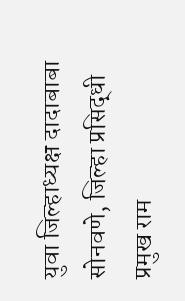युवा जिल्हाध्यक्ष दादाबाबा सोनवणे, जिल्हा प्रसिद्धी प्रमुख राम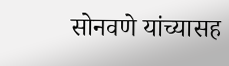सोनवणे यांच्यासह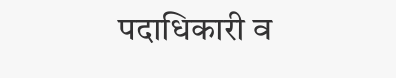पदाधिकारी व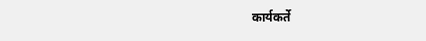कार्यकर्ते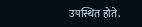उपस्थित होते.